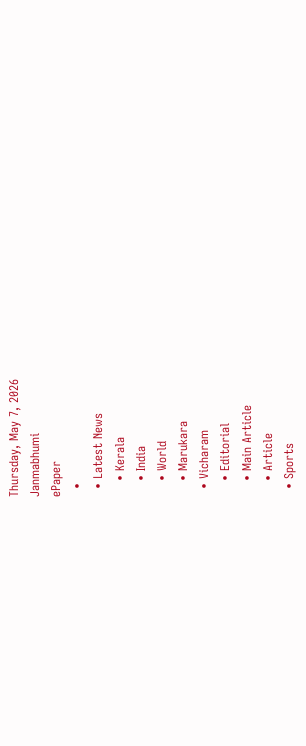Thursday, May 7, 2026
Janmabhumi
ePaper
  •
  • Latest News
    • Kerala
    • India
    • World
    • Marukara
  • Vicharam
    • Editorial
    • Main Article
    • Article
  • Sports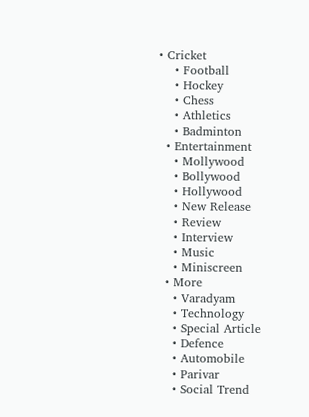• Cricket
    • Football
    • Hockey
    • Chess
    • Athletics
    • Badminton
  • Entertainment
    • Mollywood
    • Bollywood
    • Hollywood
    • New Release
    • Review
    • Interview
    • Music
    • Miniscreen
  • More
    • Varadyam
    • Technology
    • Special Article
    • Defence
    • Automobile
    • Parivar
    • Social Trend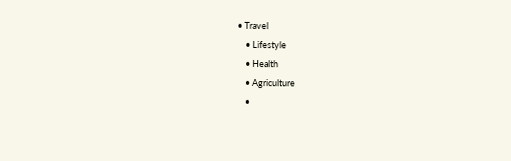• Travel
    • Lifestyle
    • Health
    • Agriculture
    •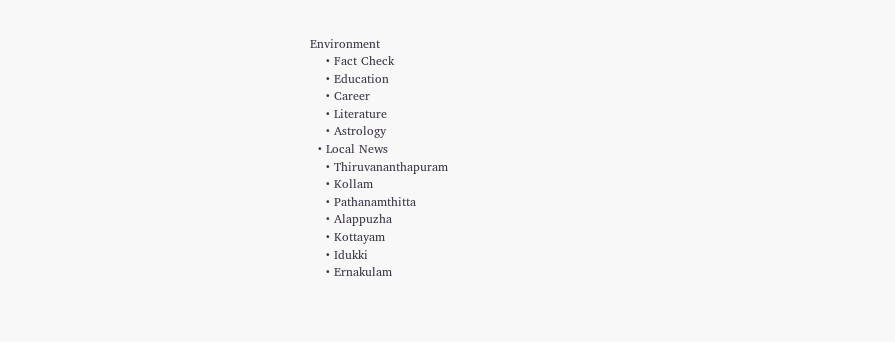Environment
    • Fact Check
    • Education
    • Career
    • Literature
    • Astrology
  • Local News
    • Thiruvananthapuram
    • Kollam
    • Pathanamthitta
    • Alappuzha
    • Kottayam
    • Idukki
    • Ernakulam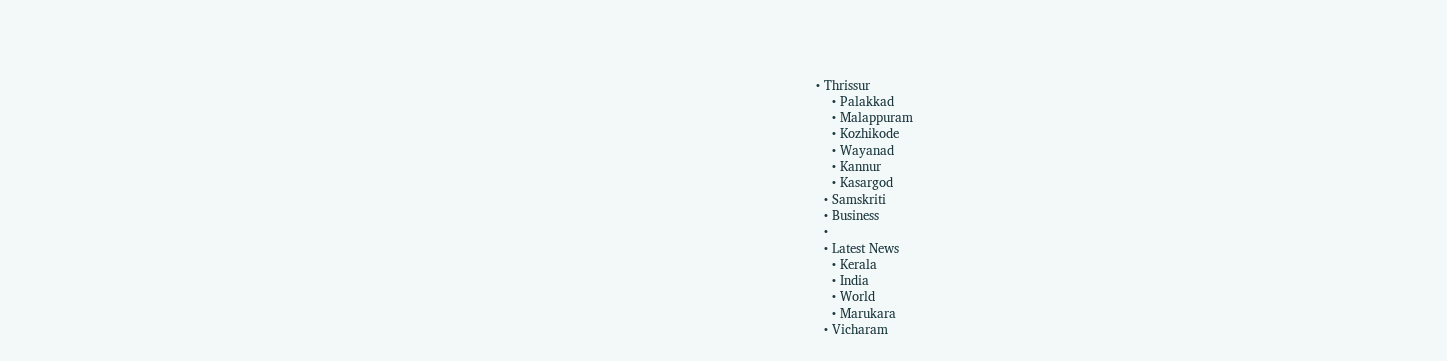• Thrissur
    • Palakkad
    • Malappuram
    • Kozhikode
    • Wayanad
    • Kannur
    • Kasargod
  • Samskriti
  • Business
  •
  • Latest News
    • Kerala
    • India
    • World
    • Marukara
  • Vicharam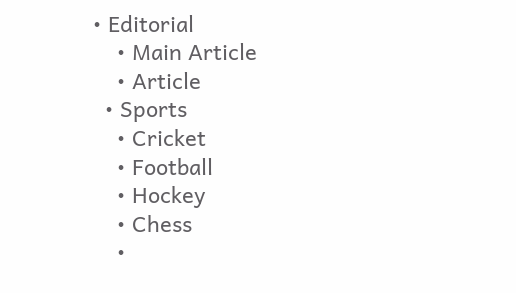• Editorial
    • Main Article
    • Article
  • Sports
    • Cricket
    • Football
    • Hockey
    • Chess
    •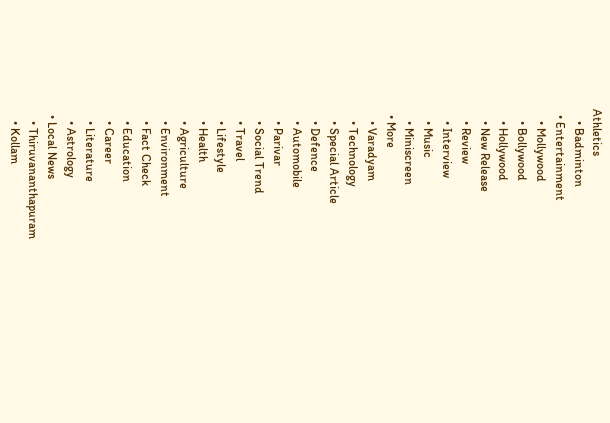Athletics
    • Badminton
  • Entertainment
    • Mollywood
    • Bollywood
    • Hollywood
    • New Release
    • Review
    • Interview
    • Music
    • Miniscreen
  • More
    • Varadyam
    • Technology
    • Special Article
    • Defence
    • Automobile
    • Parivar
    • Social Trend
    • Travel
    • Lifestyle
    • Health
    • Agriculture
    • Environment
    • Fact Check
    • Education
    • Career
    • Literature
    • Astrology
  • Local News
    • Thiruvananthapuram
    • Kollam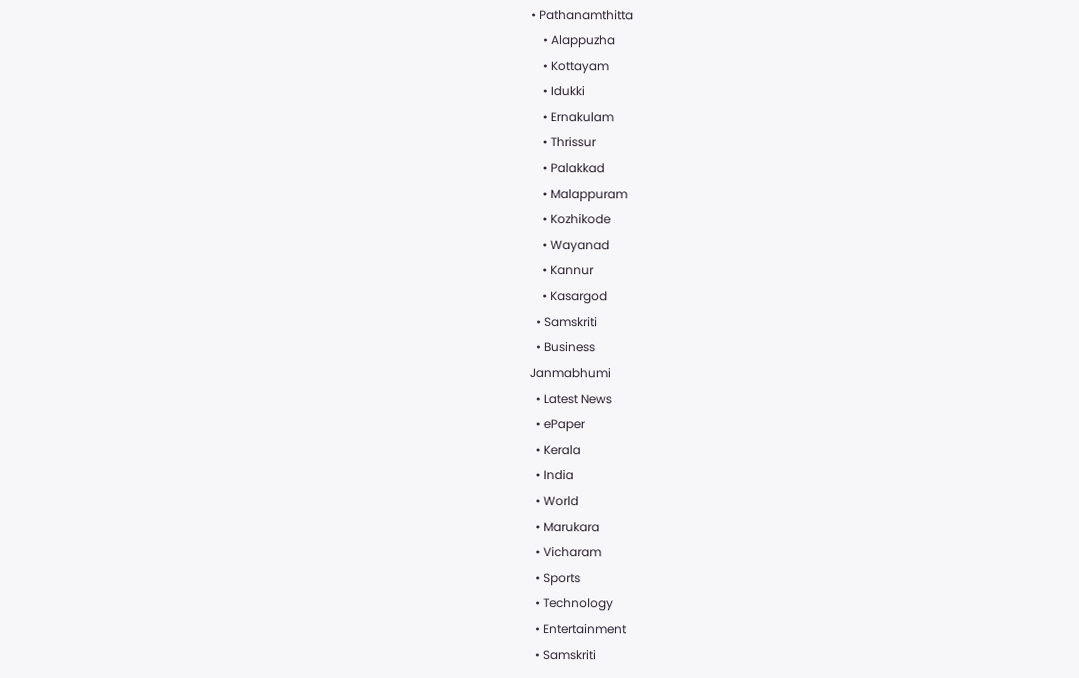• Pathanamthitta
    • Alappuzha
    • Kottayam
    • Idukki
    • Ernakulam
    • Thrissur
    • Palakkad
    • Malappuram
    • Kozhikode
    • Wayanad
    • Kannur
    • Kasargod
  • Samskriti
  • Business
Janmabhumi
  • Latest News
  • ePaper
  • Kerala
  • India
  • World
  • Marukara
  • Vicharam
  • Sports
  • Technology
  • Entertainment
  • Samskriti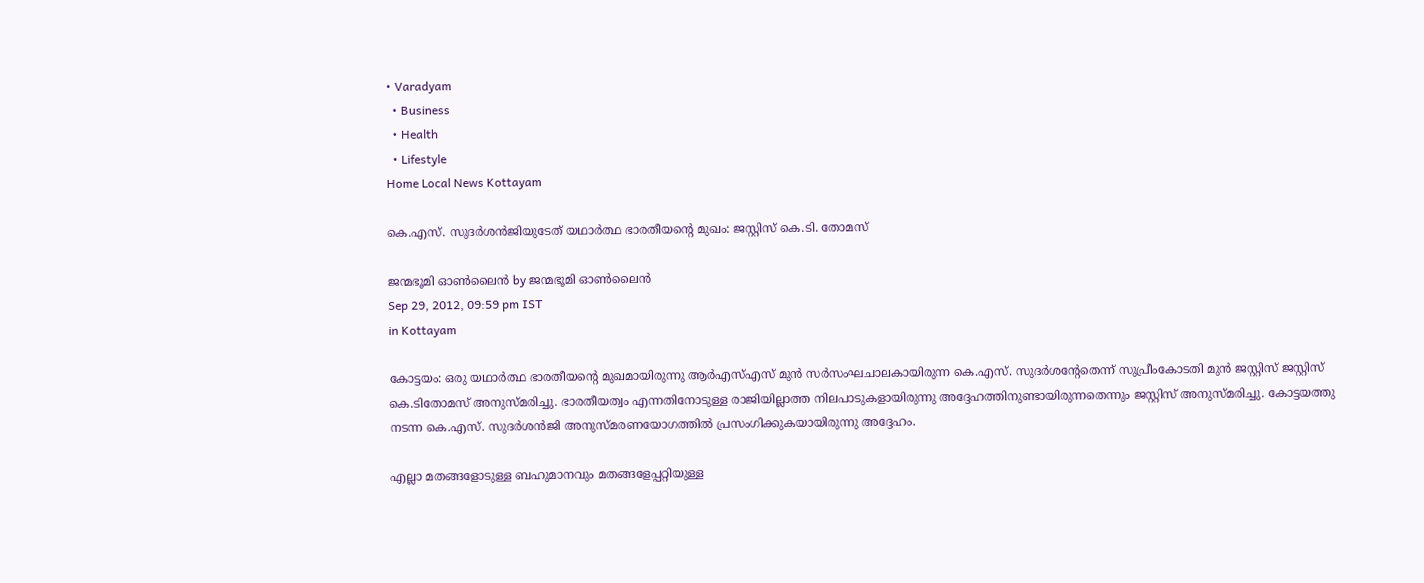• Varadyam
  • Business
  • Health
  • Lifestyle
Home Local News Kottayam

കെ.എസ്‌. സുദര്‍ശന്‍ജിയുടേത്‌ യഥാര്‍ത്ഥ ഭാരതീയന്റെ മുഖം: ജസ്റ്റിസ്‌ കെ.ടി. തോമസ്‌

ജന്മഭൂമി ഓണ്‍ലൈന്‍ by ജന്മഭൂമി ഓണ്‍ലൈന്‍
Sep 29, 2012, 09:59 pm IST
in Kottayam

കോട്ടയം: ഒരു യഥാര്‍ത്ഥ ഭാരതീയന്റെ മുഖമായിരുന്നു ആര്‍എസ്‌എസ്‌ മുന്‍ സര്‍സംഘചാലകായിരുന്ന കെ.എസ്‌. സുദര്‍ശന്റേതെന്ന്‌ സുപ്രീംകോടതി മുന്‍ ജസ്റ്റിസ്‌ ജസ്റ്റിസ്‌ കെ.ടിതോമസ്‌ അനുസ്മരിച്ചു. ഭാരതീയത്വം എന്നതിനോടുള്ള രാജിയില്ലാത്ത നിലപാടുകളായിരുന്നു അദ്ദേഹത്തിനുണ്ടായിരുന്നതെന്നും ജസ്റ്റിസ്‌ അനുസ്മരിച്ചു. കോട്ടയത്തു നടന്ന കെ.എസ്‌. സുദര്‍ശന്‍ജി അനുസ്മരണയോഗത്തില്‍ പ്രസംഗിക്കുകയായിരുന്നു അദ്ദേഹം.

എല്ലാ മതങ്ങളോടുള്ള ബഹുമാനവും മതങ്ങളേപ്പറ്റിയുള്ള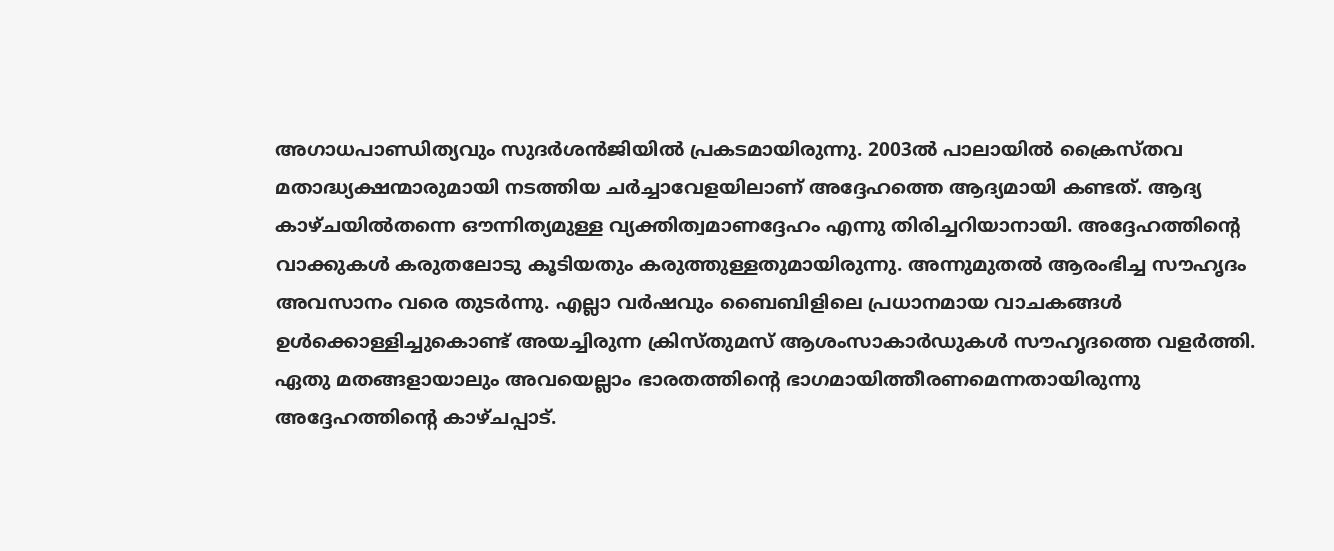അഗാധപാണ്ഡിത്യവും സുദര്‍ശന്‍ജിയില്‍ പ്രകടമായിരുന്നു. 2003ല്‍ പാലായില്‍ ക്രൈസ്തവ മതാദ്ധ്യക്ഷന്മാരുമായി നടത്തിയ ചര്‍ച്ചാവേളയിലാണ്‌ അദ്ദേഹത്തെ ആദ്യമായി കണ്ടത്‌. ആദ്യ കാഴ്ചയില്‍തന്നെ ഔന്നിത്യമുള്ള വ്യക്തിത്വമാണദ്ദേഹം എന്നു തിരിച്ചറിയാനായി. അദ്ദേഹത്തിന്റെ വാക്കുകള്‍ കരുതലോടു കൂടിയതും കരുത്തുള്ളതുമായിരുന്നു. അന്നുമുതല്‍ ആരംഭിച്ച സൗഹൃദം അവസാനം വരെ തുടര്‍ന്നു. എല്ലാ വര്‍ഷവും ബൈബിളിലെ പ്രധാനമായ വാചകങ്ങള്‍ ഉള്‍ക്കൊള്ളിച്ചുകൊണ്ട്‌ അയച്ചിരുന്ന ക്രിസ്തുമസ്‌ ആശംസാകാര്‍ഡുകള്‍ സൗഹൃദത്തെ വളര്‍ത്തി. ഏതു മതങ്ങളായാലും അവയെല്ലാം ഭാരതത്തിന്റെ ഭാഗമായിത്തീരണമെന്നതായിരുന്നു അദ്ദേഹത്തിന്റെ കാഴ്ചപ്പാട്‌.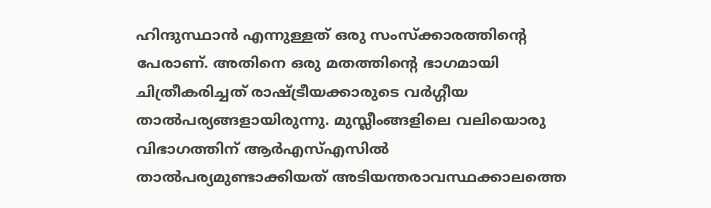ഹിന്ദുസ്ഥാന്‍ എന്നുള്ളത്‌ ഒരു സംസ്ക്കാരത്തിന്റെ പേരാണ്‌. അതിനെ ഒരു മതത്തിന്റെ ഭാഗമായി ചിത്രീകരിച്ചത്‌ രാഷ്‌ട്രീയക്കാരുടെ വര്‍ഗ്ഗീയ താല്‍പര്യങ്ങളായിരുന്നു. മുസ്ലീംങ്ങളിലെ വലിയൊരു വിഭാഗത്തിന്‌ ആര്‍എസ്‌എസില്‍ താല്‍പര്യമുണ്ടാക്കിയത്‌ അടിയന്തരാവസ്ഥക്കാലത്തെ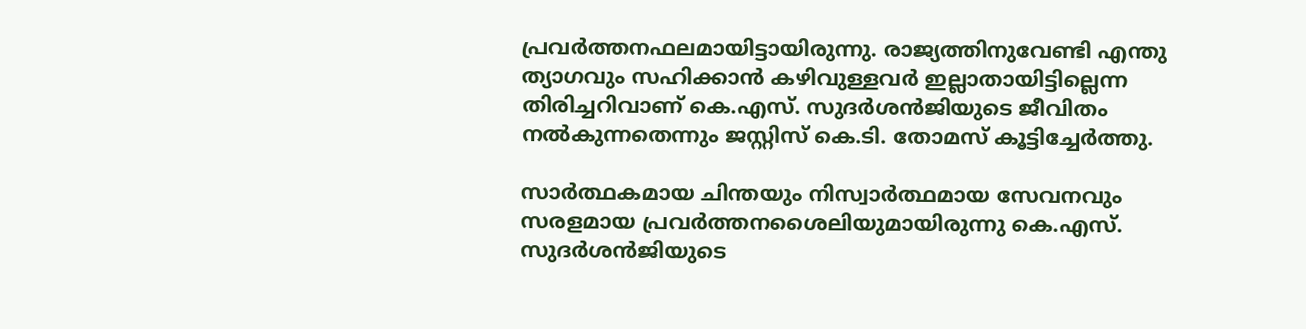പ്രവര്‍ത്തനഫലമായിട്ടായിരുന്നു. രാജ്യത്തിനുവേണ്ടി എന്തു ത്യാഗവും സഹിക്കാന്‍ കഴിവുള്ളവര്‍ ഇല്ലാതായിട്ടില്ലെന്ന തിരിച്ചറിവാണ്‌ കെ.എസ്‌. സുദര്‍ശന്‍ജിയുടെ ജീവിതം നല്‍കുന്നതെന്നും ജസ്റ്റിസ്‌ കെ.ടി. തോമസ്‌ കൂട്ടിച്ചേര്‍ത്തു.

സാര്‍ത്ഥകമായ ചിന്തയും നിസ്വാര്‍ത്ഥമായ സേവനവും സരളമായ പ്രവര്‍ത്തനശൈലിയുമായിരുന്നു കെ.എസ്‌. സുദര്‍ശന്‍ജിയുടെ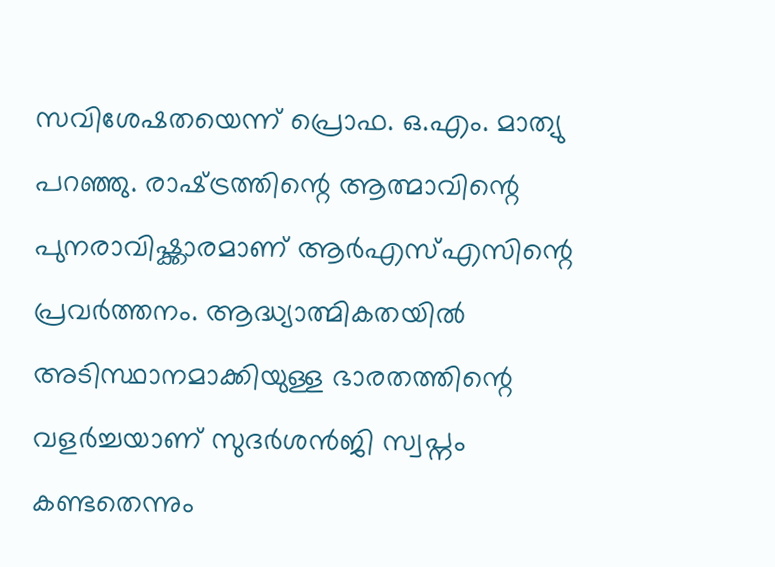സവിശേഷതയെന്ന്‌ പ്രൊഫ. ഒ.എം. മാത്യു പറഞ്ഞു. രാഷ്‌ട്രത്തിന്റെ ആത്മാവിന്റെ പുനരാവിഷ്ക്കാരമാണ്‌ ആര്‍എസ്‌എസിന്റെ പ്രവര്‍ത്തനം. ആദ്ധ്യാത്മികതയില്‍ അടിസ്ഥാനമാക്കിയുള്ള ഭാരതത്തിന്റെ വളര്‍ച്ചയാണ്‌ സുദര്‍ശന്‍ജി സ്വപ്നം കണ്ടതെന്നും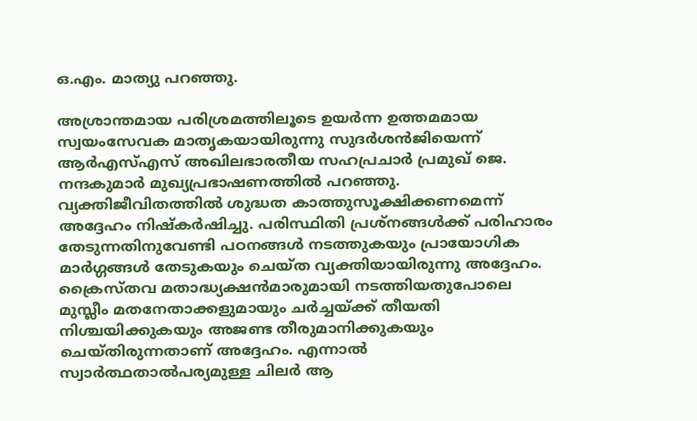ഒ.എം. മാത്യു പറഞ്ഞു.

അശ്രാന്തമായ പരിശ്രമത്തിലൂടെ ഉയര്‍ന്ന ഉത്തമമായ സ്വയംസേവക മാതൃകയായിരുന്നു സുദര്‍ശന്‍ജിയെന്ന്‌ ആര്‍എസ്‌എസ്‌ അഖിലഭാരതീയ സഹപ്രചാര്‍ പ്രമുഖ്‌ ജെ. നന്ദകുമാര്‍ മുഖ്യപ്രഭാഷണത്തില്‍ പറഞ്ഞു. വ്യക്തിജീവിതത്തില്‍ ശുദ്ധത കാത്തുസൂക്ഷിക്കണമെന്ന്‌ അദ്ദേഹം നിഷ്കര്‍ഷിച്ചു. പരിസ്ഥിതി പ്രശ്നങ്ങള്‍ക്ക്‌ പരിഹാരം തേടുന്നതിനുവേണ്ടി പഠനങ്ങള്‍ നടത്തുകയും പ്രായോഗിക മാര്‍ഗ്ഗങ്ങള്‍ തേടുകയും ചെയ്ത വ്യക്തിയായിരുന്നു അദ്ദേഹം. ക്രൈസ്തവ മതാദ്ധ്യക്ഷന്‍മാരുമായി നടത്തിയതുപോലെ മുസ്ലീം മതനേതാക്കളുമായും ചര്‍ച്ചയ്‌ക്ക്‌ തീയതി നിശ്ചയിക്കുകയും അജണ്ട തീരുമാനിക്കുകയും ചെയ്തിരുന്നതാണ്‌ അദ്ദേഹം. എന്നാല്‍ സ്വാര്‍ത്ഥതാല്‍പര്യമുള്ള ചിലര്‍ ആ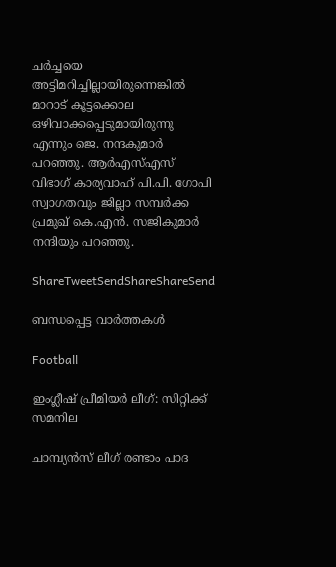ചര്‍ച്ചയെ അട്ടിമറിച്ചില്ലായിരുന്നെങ്കില്‍ മാറാട്‌ കൂട്ടക്കൊല ഒഴിവാക്കപ്പെടുമായിരുന്നു എന്നും ജെ. നന്ദകുമാര്‍ പറഞ്ഞു. ആര്‍എസ്‌എസ്‌ വിഭാഗ്‌ കാര്യവാഹ്‌ പി.പി. ഗോപി സ്വാഗതവും ജില്ലാ സമ്പര്‍ക്ക പ്രമുഖ്‌ കെ.എന്‍. സജികുമാര്‍ നന്ദിയും പറഞ്ഞു.

ShareTweetSendShareShareSend

ബന്ധപ്പെട്ട വാര്‍ത്തകള്‍

Football

ഇംഗ്ലീഷ് പ്രീമിയര്‍ ലീഗ്: സിറ്റിക്ക് സമനില

ചാമ്പ്യന്‍സ് ലീഗ് രണ്ടാം പാദ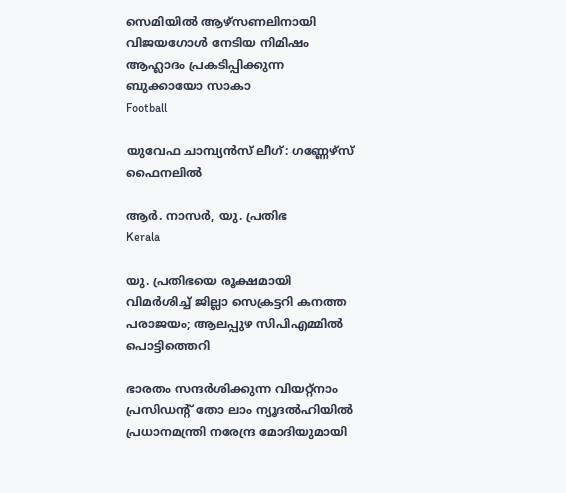സെമിയില്‍ ആഴ്‌സണലിനായി വിജയഗോള്‍ നേടിയ നിമിഷം ആഹ്ലാദം പ്രകടിപ്പിക്കുന്ന ബുക്കായോ സാകാ
Football

യുവേഫ ചാമ്പ്യന്‍സ് ലീഗ്: ഗണ്ണേഴ്‌സ് ഫൈനലില്‍

ആര്‍. നാസര്‍, യു. പ്രതിഭ
Kerala

യു. പ്രതിഭയെ രൂക്ഷമായി വിമര്‍ശിച്ച് ജില്ലാ സെക്രട്ടറി കനത്ത പരാജയം; ആലപ്പുഴ സിപിഎമ്മില്‍ പൊട്ടിത്തെറി

ഭാരതം സന്ദര്‍ശിക്കുന്ന വിയറ്റ്‌നാം പ്രസിഡന്റ് തോ ലാം ന്യൂദല്‍ഹിയില്‍ പ്രധാനമന്ത്രി നരേന്ദ്ര മോദിയുമായി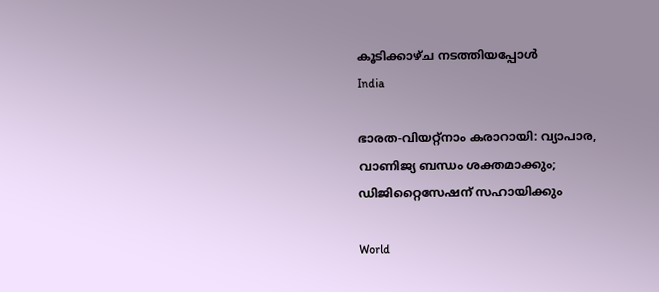കൂടിക്കാഴ്ച നടത്തിയപ്പോള്‍
India

ഭാരത-വിയറ്റ്‌നാം കരാറായി: വ്യാപാര, വാണിജ്യ ബന്ധം ശക്തമാക്കും; ഡിജിറ്റൈസേഷന് സഹായിക്കും

World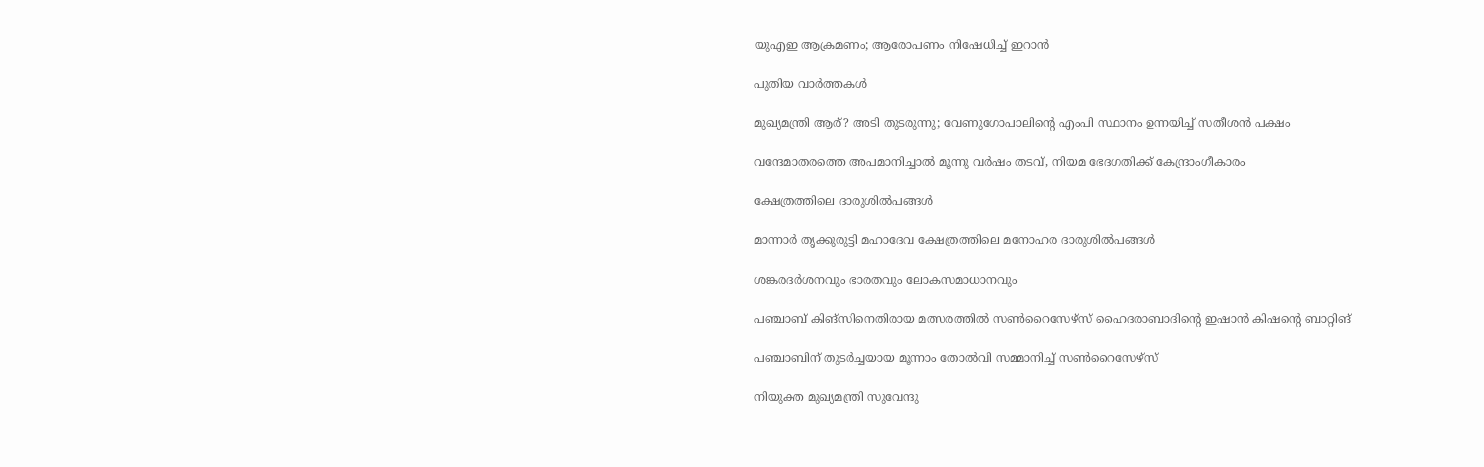യുഎഇ ആക്രമണം; ആരോപണം നിഷേധിച്ച് ഇറാന്‍

പുതിയ വാര്‍ത്തകള്‍

മുഖ്യമന്ത്രി ആര്? അടി തുടരുന്നു; വേണുഗോപാലിന്റെ എംപി സ്ഥാനം ഉന്നയിച്ച് സതീശന്‍ പക്ഷം

വന്ദേമാതരത്തെ അപമാനിച്ചാല്‍ മൂന്നു വര്‍ഷം തടവ്, നിയമ ഭേദഗതിക്ക് കേന്ദ്രാംഗീകാരം

ക്ഷേത്രത്തിലെ ദാരുശില്‍പങ്ങള്‍

മാന്നാര്‍ തൃക്കുരുട്ടി മഹാദേവ ക്ഷേത്രത്തിലെ മനോഹര ദാരുശില്‍പങ്ങള്‍

ശങ്കരദര്‍ശനവും ഭാരതവും ലോകസമാധാനവും

പഞ്ചാബ് കിങ്‌സിനെതിരായ മത്സരത്തില്‍ സണ്‍റൈസേഴ്‌സ് ഹൈദരാബാദിന്റെ ഇഷാന്‍ കിഷന്റെ ബാറ്റിങ്‌

പഞ്ചാബിന് തുടര്‍ച്ചയായ മൂന്നാം തോൽവി സമ്മാനിച്ച് സൺറൈസേഴ്സ്

നിയുക്ത മുഖ്യമന്ത്രി സുവേന്ദു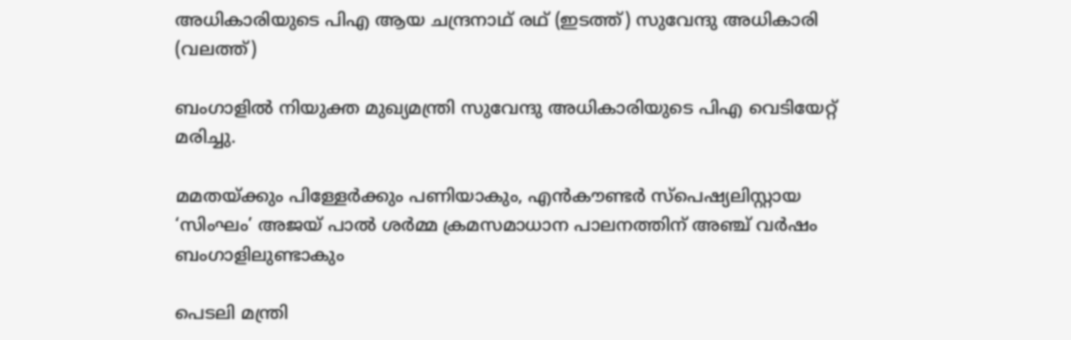അധികാരിയുടെ പിഎ ആയ ചന്ദ്രനാഥ് രഥ് (ഇടത്ത്) സുവേന്ദു അധികാരി (വലത്ത്)

ബംഗാളിൽ നിയുക്ത മുഖ്യമന്ത്രി സുവേന്ദു അധികാരിയുടെ പിഎ വെടിയേറ്റ് മരിച്ചു.

മമതയ്‌ക്കും പിള്ളേര്‍ക്കും പണിയാകും, എന്‍കൗണ്ടര്‍ സ്പെഷ്യലിസ്റ്റായ ‘സിംഘം’ അജയ് പാല്‍ ശര്‍മ്മ ക്രമസമാധാന പാലനത്തിന് അഞ്ച് വര്‍ഷം ബംഗാളിലുണ്ടാകും

പെടലി മന്ത്രി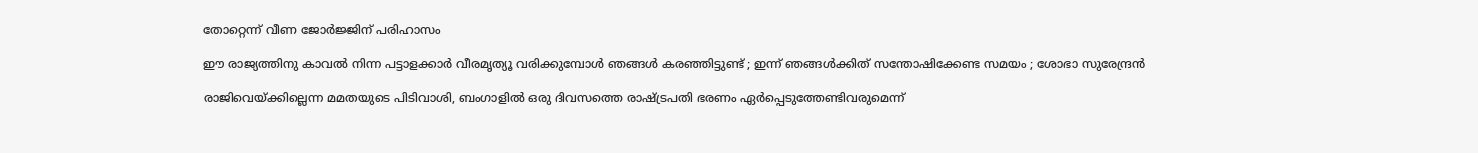തോറ്റെന്ന് വീണ ജോര്‍ജ്ജിന് പരിഹാസം

ഈ രാജ്യത്തിനു കാവൽ നിന്ന പട്ടാളക്കാർ വീരമൃത്യൂ വരിക്കുമ്പോൾ ഞങ്ങൾ കരഞ്ഞിട്ടുണ്ട് ; ഇന്ന് ഞങ്ങൾക്കിത് സന്തോഷിക്കേണ്ട സമയം ; ശോഭാ സുരേന്ദ്രൻ

രാജിവെയ്‌ക്കില്ലെന്ന മമതയുടെ പിടിവാശി, ബംഗാളില്‍ ഒരു ദിവസത്തെ രാഷ്‌ട്രപതി ഭരണം ഏര്‍പ്പെടുത്തേണ്ടിവരുമെന്ന്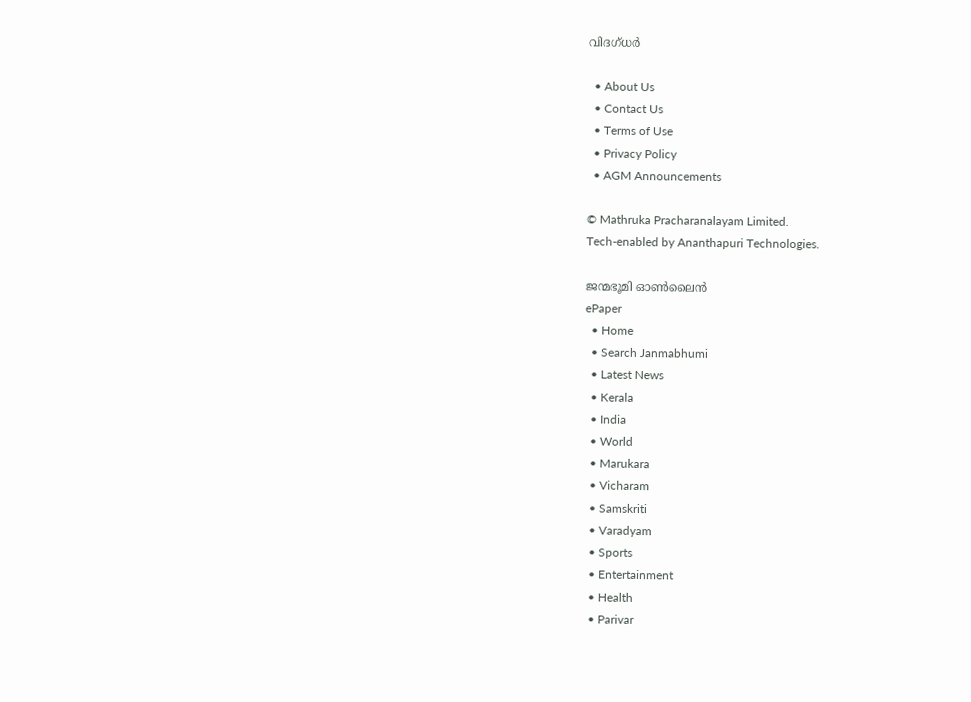വിദഗ്ധര്‍

  • About Us
  • Contact Us
  • Terms of Use
  • Privacy Policy
  • AGM Announcements

© Mathruka Pracharanalayam Limited.
Tech-enabled by Ananthapuri Technologies.

ജന്മഭൂമി ഓണ്‍ലൈന്‍
ePaper
  • Home
  • Search Janmabhumi
  • Latest News
  • Kerala
  • India
  • World
  • Marukara
  • Vicharam
  • Samskriti
  • Varadyam
  • Sports
  • Entertainment
  • Health
  • Parivar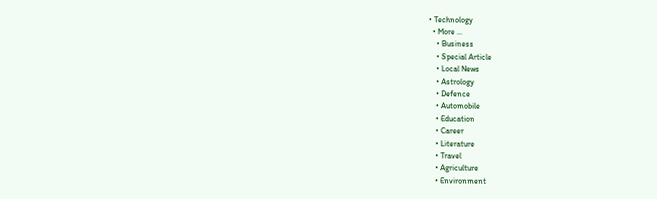• Technology
  • More …
    • Business
    • Special Article
    • Local News
    • Astrology
    • Defence
    • Automobile
    • Education
    • Career
    • Literature
    • Travel
    • Agriculture
    • Environment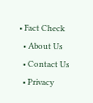• Fact Check
  • About Us
  • Contact Us
  • Privacy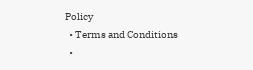Policy
  • Terms and Conditions
  •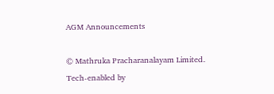AGM Announcements

© Mathruka Pracharanalayam Limited.
Tech-enabled by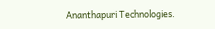Ananthapuri Technologies.